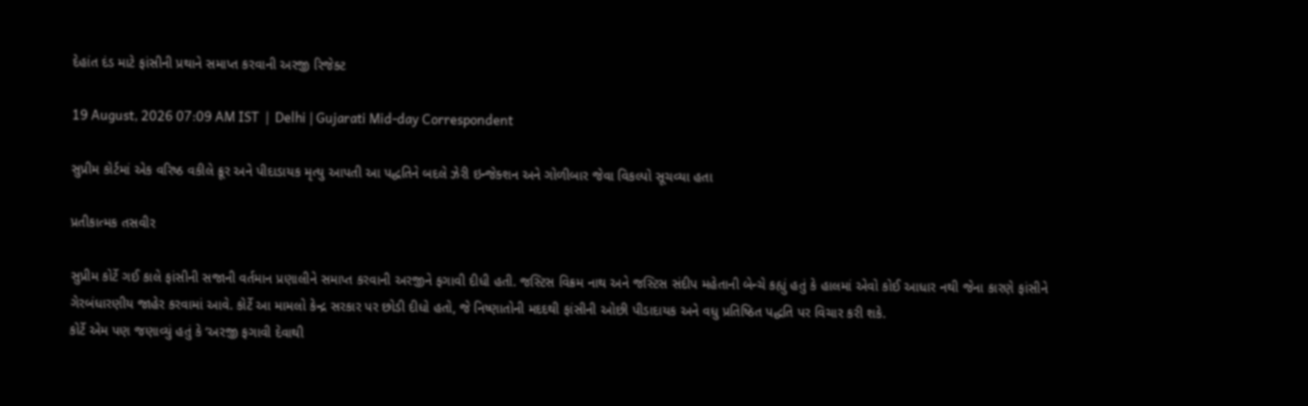દેહાંત દંડ માટે ફાંસીની પ્રથાને સમાપ્ત કરવાની અરજી રિજેક્ટ

19 August, 2026 07:09 AM IST  |  Delhi | Gujarati Mid-day Correspondent

સુપ્રીમ કોર્ટમાં એક વરિષ્ઠ વકીલે ક્રૂર અને પીદાડાયક મૃત્યુ આપતી આ પદ્ધતિને બદલે ઝેરી ઇન્જેક્શન અને ગોળીબાર જેવા વિકલ્પો સૂચવ્યા હતા

પ્રતીકાત્મક તસવીર

સુપ્રીમ કોર્ટે ગઈ કાલે ફાંસીની સજાની વર્તમાન પ્રણાલીને સમાપ્ત કરવાની અરજીને ફગાવી દીધી હતી. જસ્ટિસ વિક્રમ નાથ અને જસ્ટિસ સંદીપ મહેતાની બેન્ચે કહ્યું હતું કે હાલમાં એવો કોઈ આધાર નથી જેના કારણે ફાંસીને ગેરબંધારણીય જાહેર કરવામાં આવે. કોર્ટે આ મામલો કેન્દ્ર સરકાર પર છોડી દીધો હતો, જે નિષ્ણાતોની મદદથી ફાંસીની ઓછી પીડાદાયક અને વધુ પ્રતિષ્ઠિત પદ્ધતિ પર વિચાર કરી શકે.
કોર્ટે એમ પણ જણાવ્યું હતું કે ‘અરજી ફગાવી દેવાથી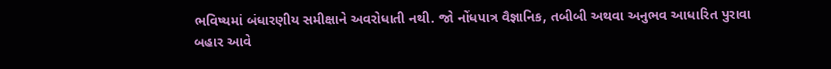ભવિષ્યમાં બંધારણીય સમીક્ષાને અવરોધાતી નથી. જો નોંધપાત્ર વૈજ્ઞાનિક, તબીબી અથવા અનુભવ આધારિત પુરાવા બહાર આવે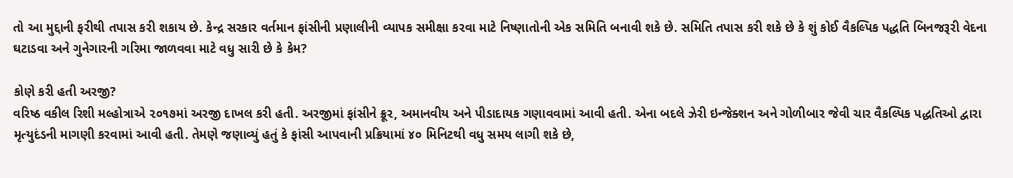તો આ મુદ્દાની ફરીથી તપાસ કરી શકાય છે. કેન્દ્ર સરકાર વર્તમાન ફાંસીની પ્રણાલીની વ્યાપક સમીક્ષા કરવા માટે નિષ્ણાતોની એક સમિતિ બનાવી શકે છે. સમિતિ તપાસ કરી શકે છે કે શું કોઈ વૈકલ્પિક પદ્ધતિ બિનજરૂરી વેદના ઘટાડવા અને ગુનેગારની ગરિમા જાળવવા માટે વધુ સારી છે કે કેમ?

કોણે કરી હતી અરજી?
વરિષ્ઠ વકીલ રિશી મલ્હોત્રાએ ૨૦૧૭માં અરજી દાખલ કરી હતી. અરજીમાં ફાંસીને ક્રૂર, અમાનવીય અને પીડાદાયક ગણાવવામાં આવી હતી. એના બદલે ઝેરી ઇન્જેક્શન અને ગોળીબાર જેવી ચાર વૈકલ્પિક પદ્ધતિઓ દ્વારા મૃત્યુદંડની માગણી કરવામાં આવી હતી. તેમણે જણાવ્યું હતું કે ફાંસી આપવાની પ્રક્રિયામાં ૪૦ મિનિટથી વધુ સમય લાગી શકે છે,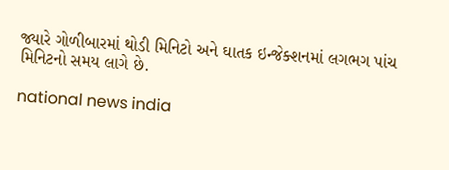જ્યારે ગોળીબારમાં થોડી મિનિટો અને ઘાતક ઇન્જેક્શનમાં લગભગ પાંચ મિનિટનો સમય લાગે છે.

national news india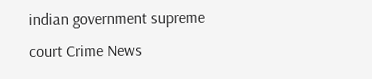indian government supreme court Crime News